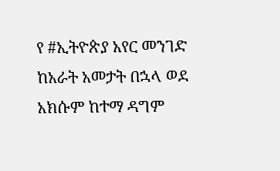የ #ኢትዮጵያ አየር መንገድ ከአራት አመታት በኋላ ወደ አክሱም ከተማ ዳግም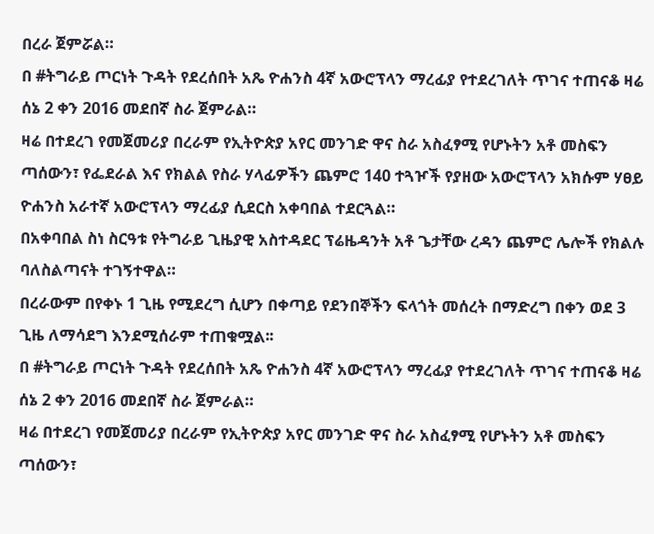በረራ ጀምሯል።
በ #ትግራይ ጦርነት ጉዳት የደረሰበት አጼ ዮሐንስ 4ኛ አውሮፕላን ማረፊያ የተደረገለት ጥገና ተጠናቆ ዛሬ ሰኔ 2 ቀን 2016 መደበኛ ስራ ጀምራል።
ዛሬ በተደረገ የመጀመሪያ በረራም የኢትዮጵያ አየር መንገድ ዋና ስራ አስፈፃሚ የሆኑትን አቶ መስፍን ጣሰውን፣ የፌደራል እና የክልል የስራ ሃላፊዎችን ጨምሮ 140 ተጓዦች የያዘው አውሮፕላን አክሱም ሃፀይ ዮሐንስ አራተኛ አውሮፕላን ማረፊያ ሲደርስ አቀባበል ተደርጓል።
በአቀባበል ስነ ስርዓቱ የትግራይ ጊዜያዊ አስተዳደር ፕሬዜዳንት አቶ ጌታቸው ረዳን ጨምሮ ሌሎች የክልሉ ባለስልጣናት ተገኝተዋል።
በረራውም በየቀኑ 1 ጊዜ የሚደረግ ሲሆን በቀጣይ የደንበኞችን ፍላጎት መሰረት በማድረግ በቀን ወደ 3 ጊዜ ለማሳደግ እንደሚሰራም ተጠቁሟል፡፡
በ #ትግራይ ጦርነት ጉዳት የደረሰበት አጼ ዮሐንስ 4ኛ አውሮፕላን ማረፊያ የተደረገለት ጥገና ተጠናቆ ዛሬ ሰኔ 2 ቀን 2016 መደበኛ ስራ ጀምራል።
ዛሬ በተደረገ የመጀመሪያ በረራም የኢትዮጵያ አየር መንገድ ዋና ስራ አስፈፃሚ የሆኑትን አቶ መስፍን ጣሰውን፣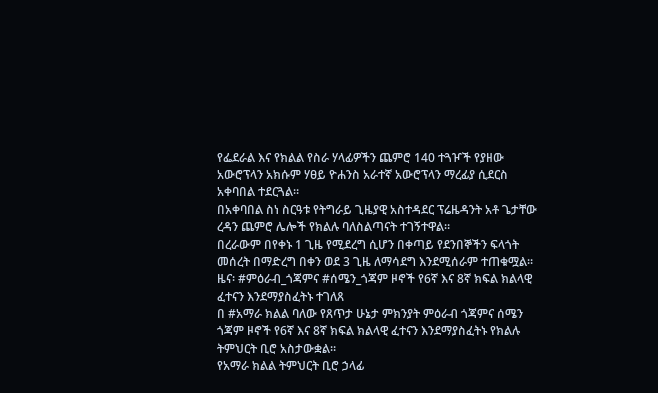የፌደራል እና የክልል የስራ ሃላፊዎችን ጨምሮ 140 ተጓዦች የያዘው አውሮፕላን አክሱም ሃፀይ ዮሐንስ አራተኛ አውሮፕላን ማረፊያ ሲደርስ አቀባበል ተደርጓል።
በአቀባበል ስነ ስርዓቱ የትግራይ ጊዜያዊ አስተዳደር ፕሬዜዳንት አቶ ጌታቸው ረዳን ጨምሮ ሌሎች የክልሉ ባለስልጣናት ተገኝተዋል።
በረራውም በየቀኑ 1 ጊዜ የሚደረግ ሲሆን በቀጣይ የደንበኞችን ፍላጎት መሰረት በማድረግ በቀን ወደ 3 ጊዜ ለማሳደግ እንደሚሰራም ተጠቁሟል፡፡
ዜና፡ #ምዕራብ_ጎጃምና #ሰሜን_ጎጃም ዞኖች የ6ኛ እና 8ኛ ክፍል ክልላዊ ፈተናን እንደማያስፈትኑ ተገለጸ
በ #አማራ ክልል ባለው የጸጥታ ሁኔታ ምክንያት ምዕራብ ጎጃምና ሰሜን ጎጃም ዞኖች የ6ኛ እና 8ኛ ክፍል ክልላዊ ፈተናን እንደማያስፈትኑ የክልሉ ትምህርት ቢሮ አስታውቋል።
የአማራ ክልል ትምህርት ቢሮ ኃላፊ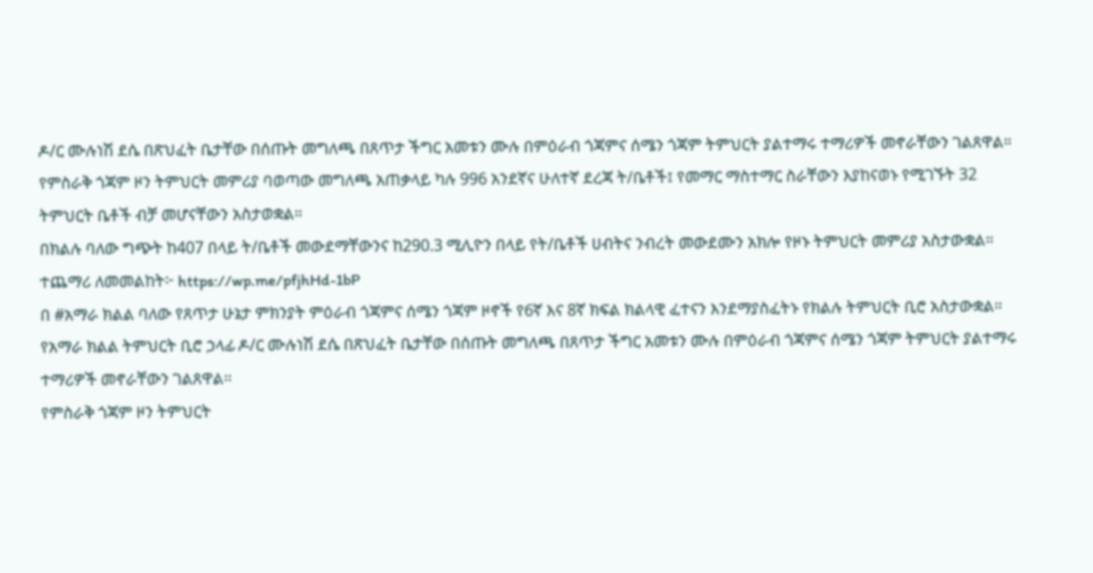ዶ/ር ሙሉነሽ ደሴ በጽህፈት ቤታቸው በሰጡት መግለጫ በጸጥታ ችግር አመቱን ሙሉ በምዕራብ ጎጃምና ሰሜን ጎጃም ትምህርት ያልተማሩ ተማሪዎች መኖራቸውን ገልጸዋል።
የምስራቅ ጎጃም ዞን ትምህርት መምሪያ ባወጣው መግለጫ አጠቃላይ ካሉ 996 አንደኛና ሁለተኛ ደረጃ ት/ቤቶች፤ የመማር ማስተማር ስራቸውን እያከናወኑ የሚገኙት 32 ትምህርት ቤቶች ብቻ መሆናቸውን አስታወቋል።
በክልሉ ባለው ግጭት ከ407 በላይ ት/ቤቶች መውደማቸውንና ከ290.3 ሚሊዮን በላይ የት/ቤቶች ሀብትና ንብረት መውደሙን አክሎ የዞኑ ትምህርት መምሪያ አስታውቋል።
ተጨማሪ ለመመልከት፦ https://wp.me/pfjhHd-1bP
በ #አማራ ክልል ባለው የጸጥታ ሁኔታ ምክንያት ምዕራብ ጎጃምና ሰሜን ጎጃም ዞኖች የ6ኛ እና 8ኛ ክፍል ክልላዊ ፈተናን እንደማያስፈትኑ የክልሉ ትምህርት ቢሮ አስታውቋል።
የአማራ ክልል ትምህርት ቢሮ ኃላፊ ዶ/ር ሙሉነሽ ደሴ በጽህፈት ቤታቸው በሰጡት መግለጫ በጸጥታ ችግር አመቱን ሙሉ በምዕራብ ጎጃምና ሰሜን ጎጃም ትምህርት ያልተማሩ ተማሪዎች መኖራቸውን ገልጸዋል።
የምስራቅ ጎጃም ዞን ትምህርት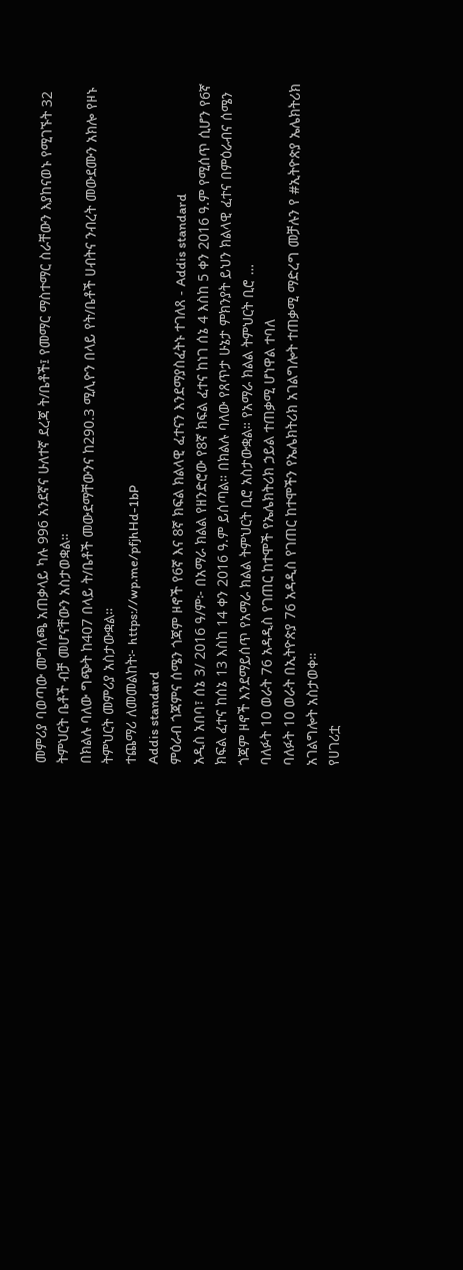መምሪያ ባወጣው መግለጫ አጠቃላይ ካሉ 996 አንደኛና ሁለተኛ ደረጃ ት/ቤቶች፤ የመማር ማስተማር ስራቸውን እያከናወኑ የሚገኙት 32 ትምህርት ቤቶች ብቻ መሆናቸውን አስታወቋል።
በክልሉ ባለው ግጭት ከ407 በላይ ት/ቤቶች መውደማቸውንና ከ290.3 ሚሊዮን በላይ የት/ቤቶች ሀብትና ንብረት መውደሙን አክሎ የዞኑ ትምህርት መምሪያ አስታውቋል።
ተጨማሪ ለመመልከት፦ https://wp.me/pfjhHd-1bP
Addis standard
ምዕራብ ጎጃምና ሰሜን ጎጃም ዞኖች የ6ኛ እና 8ኛ ክፍል ክልላዊ ፈተናን እንደማያስፈትኑ ተገለጸ - Addis standard
አዲስ አበባ፣ ሰኔ 3/ 2016 ዓ/ም፦ በአማራ ክልል የዘንድሮው የ8ኛ ክፍል ፈተና ከነገ ሰኔ 4 እስከ 5 ቀን 2016 ዓ.ም የሚሰጥ ሲሆን የ6ኛ ክፍል ፈተና ከሰኔ 13 እስከ 14 ቀን 2016 ዓ.ም ይሰጣል። በክልሉ ባለው የጸጥታ ሁኔታ ምክንያት ይህን ክልላዊ ፈተና በምዕራብና ሰሜን ጎጃም ዞኖች እንደማይሰጥ የአማራ ክልል ትምህርት ቢሮ አስታውቋል። የአማራ ክልል ትምህርት ቢሮ …
ባለፉት 10 ወራት 76 አዳዲስ የገጠር ከተሞች የኤሌክትሪክ ኃይል ተጠቃሚ ሆነዋል ተባለ
ባለፉት 10 ወራት በኢትዮጵያ 76 አዳዲስ የገጠር ከተሞችን የኤሌክትሪክ አገልግሎት ተጠቃሚ ማድረግ መቻሉን የ #ኢትዮጵያ ኤሌክትሪክ አገልግሎት አስታወቀ።
የሀገሪቷ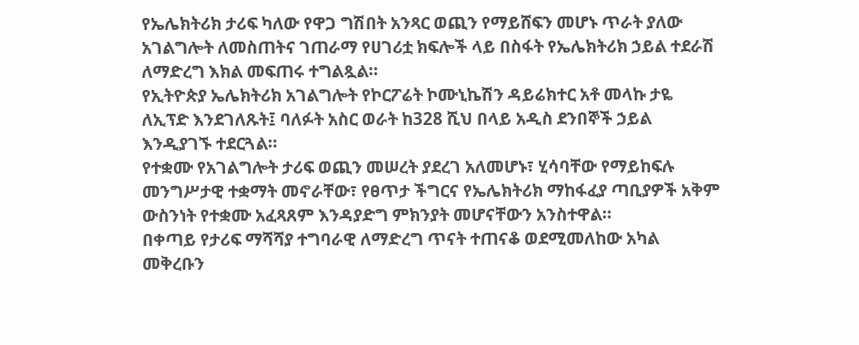የኤሌክትሪክ ታሪፍ ካለው የዋጋ ግሽበት አንጻር ወጪን የማይሸፍን መሆኑ ጥራት ያለው አገልግሎት ለመስጠትና ገጠራማ የሀገሪቷ ክፍሎች ላይ በስፋት የኤሌክትሪክ ኃይል ተደራሽ ለማድረግ እክል መፍጠሩ ተግልጿል።
የኢትዮጵያ ኤሌክትሪክ አገልግሎት የኮርፖሬት ኮሙኒኬሽን ዳይሬክተር አቶ መላኩ ታዬ ለኢፕድ እንደገለጹት፤ ባለፉት አስር ወራት ከ328 ሺህ በላይ አዲስ ደንበኞች ኃይል እንዲያገኙ ተደርጓል።
የተቋሙ የአገልግሎት ታሪፍ ወጪን መሠረት ያደረገ አለመሆኑ፣ ሂሳባቸው የማይከፍሉ መንግሥታዊ ተቋማት መኖራቸው፣ የፀጥታ ችግርና የኤሌክትሪክ ማከፋፈያ ጣቢያዎች አቅም ውስንነት የተቋሙ አፈጻጸም እንዳያድግ ምክንያት መሆናቸውን አንስተዋል።
በቀጣይ የታሪፍ ማሻሻያ ተግባራዊ ለማድረግ ጥናት ተጠናቆ ወደሚመለከው አካል መቅረቡን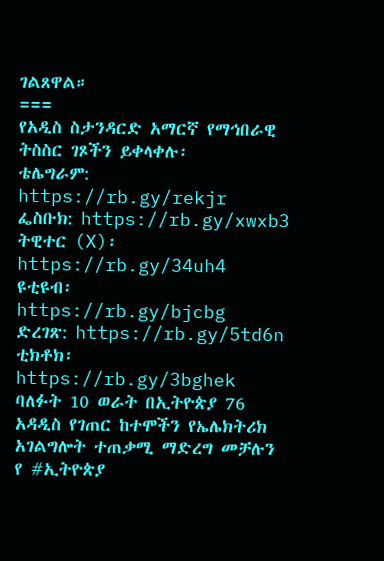ገልጸዋል።
===
የአዲስ ስታንዳርድ አማርኛ የማኅበራዊ ትስስር ገጾችን ይቀላቀሉ፡
ቴሌግራም: https://rb.gy/rekjr
ፌስቡክ: https://rb.gy/xwxb3
ትዊተር (X)፡ https://rb.gy/34uh4
ዩቲዩብ፡ https://rb.gy/bjcbg
ድረገጽ: https://rb.gy/5td6n
ቲክቶክ፡ https://rb.gy/3bghek
ባለፉት 10 ወራት በኢትዮጵያ 76 አዳዲስ የገጠር ከተሞችን የኤሌክትሪክ አገልግሎት ተጠቃሚ ማድረግ መቻሉን የ #ኢትዮጵያ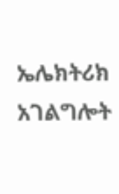ኤሌክትሪክ አገልግሎት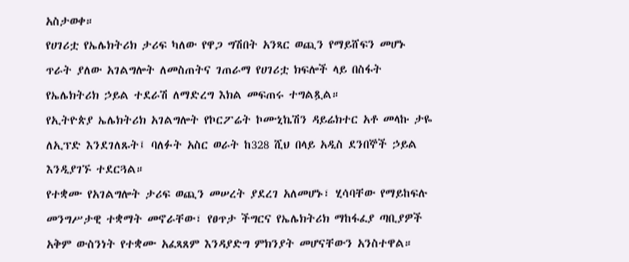አስታወቀ።
የሀገሪቷ የኤሌክትሪክ ታሪፍ ካለው የዋጋ ግሽበት አንጻር ወጪን የማይሸፍን መሆኑ ጥራት ያለው አገልግሎት ለመስጠትና ገጠራማ የሀገሪቷ ክፍሎች ላይ በስፋት የኤሌክትሪክ ኃይል ተደራሽ ለማድረግ እክል መፍጠሩ ተግልጿል።
የኢትዮጵያ ኤሌክትሪክ አገልግሎት የኮርፖሬት ኮሙኒኬሽን ዳይሬክተር አቶ መላኩ ታዬ ለኢፕድ እንደገለጹት፤ ባለፉት አስር ወራት ከ328 ሺህ በላይ አዲስ ደንበኞች ኃይል እንዲያገኙ ተደርጓል።
የተቋሙ የአገልግሎት ታሪፍ ወጪን መሠረት ያደረገ አለመሆኑ፣ ሂሳባቸው የማይከፍሉ መንግሥታዊ ተቋማት መኖራቸው፣ የፀጥታ ችግርና የኤሌክትሪክ ማከፋፈያ ጣቢያዎች አቅም ውስንነት የተቋሙ አፈጻጸም እንዳያድግ ምክንያት መሆናቸውን አንስተዋል።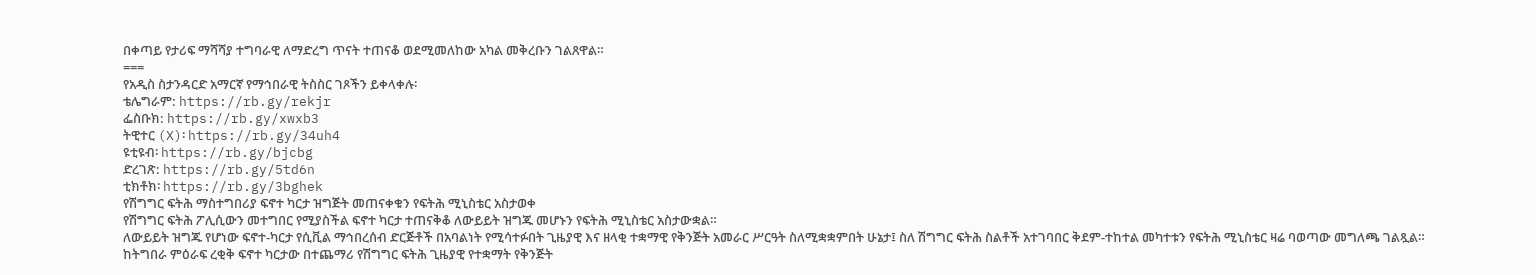በቀጣይ የታሪፍ ማሻሻያ ተግባራዊ ለማድረግ ጥናት ተጠናቆ ወደሚመለከው አካል መቅረቡን ገልጸዋል።
===
የአዲስ ስታንዳርድ አማርኛ የማኅበራዊ ትስስር ገጾችን ይቀላቀሉ፡
ቴሌግራም: https://rb.gy/rekjr
ፌስቡክ: https://rb.gy/xwxb3
ትዊተር (X)፡ https://rb.gy/34uh4
ዩቲዩብ፡ https://rb.gy/bjcbg
ድረገጽ: https://rb.gy/5td6n
ቲክቶክ፡ https://rb.gy/3bghek
የሽግግር ፍትሕ ማስተግበሪያ ፍኖተ ካርታ ዝግጅት መጠናቀቁን የፍትሕ ሚኒስቴር አስታወቀ
የሽግግር ፍትሕ ፖሊሲውን መተግበር የሚያስችል ፍኖተ ካርታ ተጠናቅቆ ለውይይት ዝግጁ መሆኑን የፍትሕ ሚኒስቴር አስታውቋል።
ለውይይት ዝግጁ የሆነው ፍኖተ-ካርታ የሲቪል ማኅበረሰብ ድርጅቶች በአባልነት የሚሳተፉበት ጊዜያዊ እና ዘላቂ ተቋማዊ የቅንጅት አመራር ሥርዓት ስለሚቋቋምበት ሁኔታ፤ ስለ ሽግግር ፍትሕ ስልቶች አተገባበር ቅደም-ተከተል መካተቱን የፍትሕ ሚኒስቴር ዛሬ ባወጣው መግለጫ ገልጿል።
ከትግበራ ምዕራፍ ረቂቅ ፍኖተ ካርታው በተጨማሪ የሽግግር ፍትሕ ጊዜያዊ የተቋማት የቅንጅት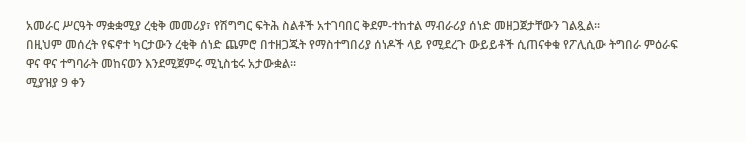አመራር ሥርዓት ማቋቋሚያ ረቂቅ መመሪያ፣ የሽግግር ፍትሕ ስልቶች አተገባበር ቅደም-ተከተል ማብራሪያ ሰነድ መዘጋጀታቸውን ገልጿል።
በዚህም መሰረት የፍኖተ ካርታውን ረቂቅ ሰነድ ጨምሮ በተዘጋጁት የማስተግበሪያ ሰነዶች ላይ የሚደረጉ ውይይቶች ሲጠናቀቁ የፖሊሲው ትግበራ ምዕራፍ ዋና ዋና ተግባራት መከናወን እንደሚጀምሩ ሚኒስቴሩ አታውቋል።
ሚያዝያ 9 ቀን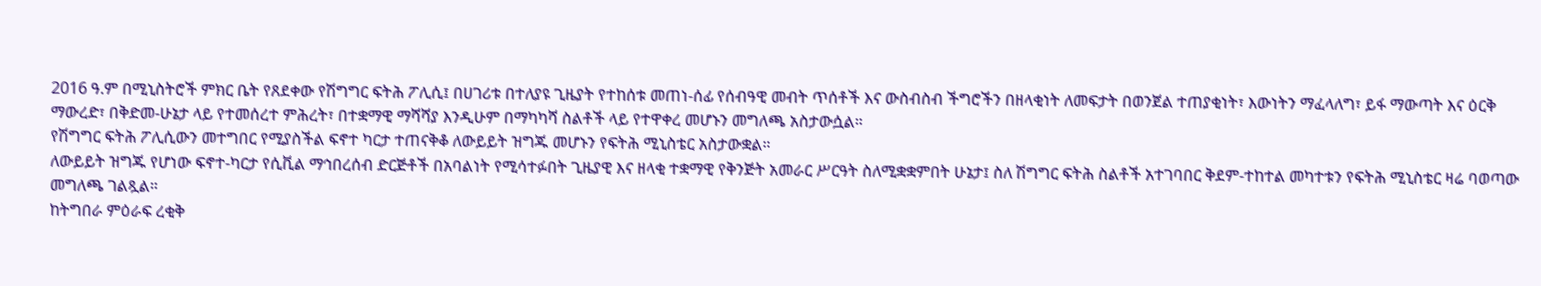2016 ዓ.ም በሚኒስትሮች ምክር ቤት የጸደቀው የሽግግር ፍትሕ ፖሊሲ፤ በሀገሪቱ በተለያዩ ጊዜያት የተከሰቱ መጠነ-ሰፊ የሰብዓዊ መብት ጥሰቶች እና ውስብስብ ችግሮችን በዘላቂነት ለመፍታት በወንጀል ተጠያቂነት፣ እውነትን ማፈላለግ፣ ይፋ ማውጣት እና ዕርቅ ማውረድ፣ በቅድመ-ሁኔታ ላይ የተመሰረተ ምሕረት፣ በተቋማዊ ማሻሻያ እንዲሁም በማካካሻ ስልቶች ላይ የተዋቀረ መሆኑን መግለጫ አስታውሷል።
የሽግግር ፍትሕ ፖሊሲውን መተግበር የሚያስችል ፍኖተ ካርታ ተጠናቅቆ ለውይይት ዝግጁ መሆኑን የፍትሕ ሚኒስቴር አስታውቋል።
ለውይይት ዝግጁ የሆነው ፍኖተ-ካርታ የሲቪል ማኅበረሰብ ድርጅቶች በአባልነት የሚሳተፉበት ጊዜያዊ እና ዘላቂ ተቋማዊ የቅንጅት አመራር ሥርዓት ስለሚቋቋምበት ሁኔታ፤ ስለ ሽግግር ፍትሕ ስልቶች አተገባበር ቅደም-ተከተል መካተቱን የፍትሕ ሚኒስቴር ዛሬ ባወጣው መግለጫ ገልጿል።
ከትግበራ ምዕራፍ ረቂቅ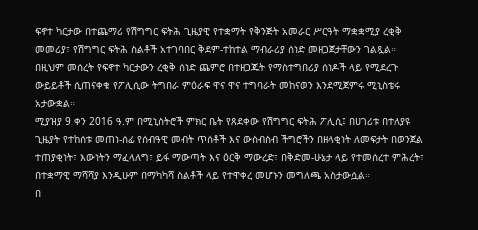ፍኖተ ካርታው በተጨማሪ የሽግግር ፍትሕ ጊዜያዊ የተቋማት የቅንጅት አመራር ሥርዓት ማቋቋሚያ ረቂቅ መመሪያ፣ የሽግግር ፍትሕ ስልቶች አተገባበር ቅደም-ተከተል ማብራሪያ ሰነድ መዘጋጀታቸውን ገልጿል።
በዚህም መሰረት የፍኖተ ካርታውን ረቂቅ ሰነድ ጨምሮ በተዘጋጁት የማስተግበሪያ ሰነዶች ላይ የሚደረጉ ውይይቶች ሲጠናቀቁ የፖሊሲው ትግበራ ምዕራፍ ዋና ዋና ተግባራት መከናወን እንደሚጀምሩ ሚኒስቴሩ አታውቋል።
ሚያዝያ 9 ቀን 2016 ዓ.ም በሚኒስትሮች ምክር ቤት የጸደቀው የሽግግር ፍትሕ ፖሊሲ፤ በሀገሪቱ በተለያዩ ጊዜያት የተከሰቱ መጠነ-ሰፊ የሰብዓዊ መብት ጥሰቶች እና ውስብስብ ችግሮችን በዘላቂነት ለመፍታት በወንጀል ተጠያቂነት፣ እውነትን ማፈላለግ፣ ይፋ ማውጣት እና ዕርቅ ማውረድ፣ በቅድመ-ሁኔታ ላይ የተመሰረተ ምሕረት፣ በተቋማዊ ማሻሻያ እንዲሁም በማካካሻ ስልቶች ላይ የተዋቀረ መሆኑን መግለጫ አስታውሷል።
በ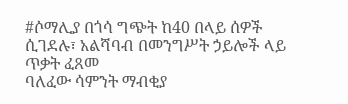#ሶማሊያ በጎሳ ግጭት ከ40 በላይ ሰዎች ሲገደሉ፣ አልሻባብ በመንግሥት ኃይሎች ላይ ጥቃት ፈጸመ
ባለፈው ሳምንት ማብቂያ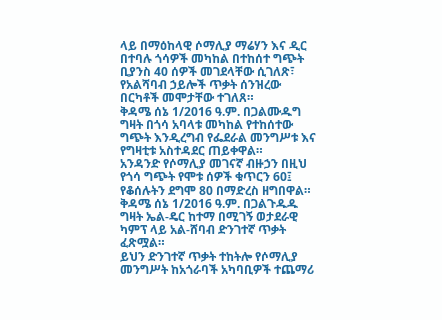ላይ በማዕከላዊ ሶማሊያ ማሬሃን እና ዲር በተባሉ ጎሳዎች መካከል በተከሰተ ግጭት ቢያንስ 40 ሰዎች መገደላቸው ሲገለጽ፣ የአልሻባብ ኃይሎች ጥቃት ሰንዝረው በርካቶች መሞታቸው ተገለጸ።
ቅዳሜ ሰኔ 1/2016 ዓ.ም. በጋልሙዱግ ግዛት በጎሳ አባላቱ መካከል የተከሰተው ግጭት እንዲረግብ የፌደራል መንግሥቱ እና የግዛቲቱ አስተዳደር ጠይቀዋል።
አንዳንድ የሶማሊያ መገናኛ ብዙኃን በዚህ የጎሳ ግጭት የሞቱ ሰዎች ቁጥርን 60፤ የቆሰሉትን ደግሞ 80 በማድረስ ዘግበዋል።
ቅዳሜ ሰኔ 1/2016 ዓ.ም. በጋልጉዱዱ ግዛት ኤል-ዴር ከተማ በሚገኝ ወታደራዊ ካምፕ ላይ አል-ሸባብ ድንገተኛ ጥቃት ፈጽሟል።
ይህን ድንገተኛ ጥቃት ተከትሎ የሶማሊያ መንግሥት ከአጎራባች አካባቢዎች ተጨማሪ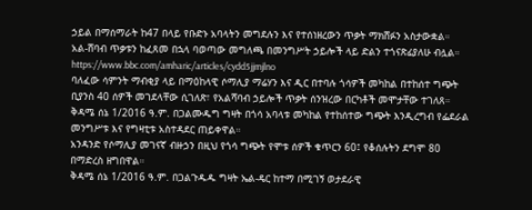ኃይል በማሰማራት ከ47 በላይ የቡድኑ አባላትን መግደሉን እና የተሰነዘረውን ጥቃት ማክሸፉን አስታውቋል።
አል-ሸባብ ጥቃቱን ከፈጸመ በኋላ ባወጣው መግለጫ በመንግሥት ኃይሎች ላይ ድልን ተጎናጽፊያለሁ ብሏል።
https://www.bbc.com/amharic/articles/cydd5jjmjlno
ባለፈው ሳምንት ማብቂያ ላይ በማዕከላዊ ሶማሊያ ማሬሃን እና ዲር በተባሉ ጎሳዎች መካከል በተከሰተ ግጭት ቢያንስ 40 ሰዎች መገደላቸው ሲገለጽ፣ የአልሻባብ ኃይሎች ጥቃት ሰንዝረው በርካቶች መሞታቸው ተገለጸ።
ቅዳሜ ሰኔ 1/2016 ዓ.ም. በጋልሙዱግ ግዛት በጎሳ አባላቱ መካከል የተከሰተው ግጭት እንዲረግብ የፌደራል መንግሥቱ እና የግዛቲቱ አስተዳደር ጠይቀዋል።
አንዳንድ የሶማሊያ መገናኛ ብዙኃን በዚህ የጎሳ ግጭት የሞቱ ሰዎች ቁጥርን 60፤ የቆሰሉትን ደግሞ 80 በማድረስ ዘግበዋል።
ቅዳሜ ሰኔ 1/2016 ዓ.ም. በጋልጉዱዱ ግዛት ኤል-ዴር ከተማ በሚገኝ ወታደራዊ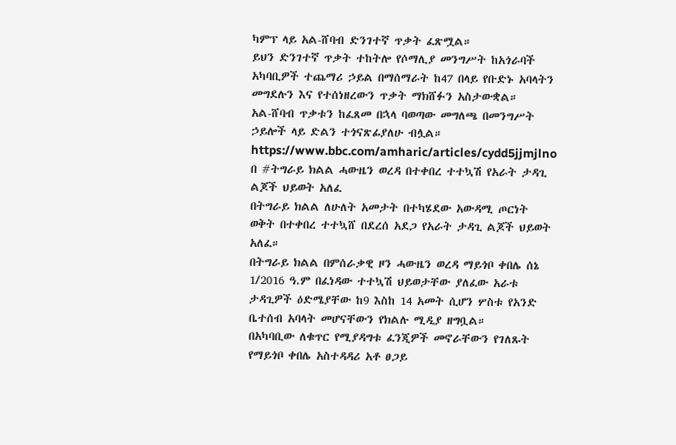ካምፕ ላይ አል-ሸባብ ድንገተኛ ጥቃት ፈጽሟል።
ይህን ድንገተኛ ጥቃት ተከትሎ የሶማሊያ መንግሥት ከአጎራባች አካባቢዎች ተጨማሪ ኃይል በማሰማራት ከ47 በላይ የቡድኑ አባላትን መግደሉን እና የተሰነዘረውን ጥቃት ማክሸፉን አስታውቋል።
አል-ሸባብ ጥቃቱን ከፈጸመ በኋላ ባወጣው መግለጫ በመንግሥት ኃይሎች ላይ ድልን ተጎናጽፊያለሁ ብሏል።
https://www.bbc.com/amharic/articles/cydd5jjmjlno
በ #ትግራይ ክልል ሓውዜን ወረዳ በተቀበረ ተተኳሽ የአራት ታዳጊ ልጆች ህይወት አለፈ
በትግራይ ክልል ለሁለት አመታት በተካሄደው አውዳሚ ጦርነት ወቅት በተቀበረ ተተኳሸ በደረሰ አደጋ የአራት ታዳጊ ልጆች ህይወት አለፈ።
በትግራይ ክልል በምሰራቃዊ ዞን ሓውዜን ወረዳ ማይጎቦ ቀበሌ ሰኔ 1/2016 ዓ.ም በፈነዳው ተተኳሽ ህይወታቸው ያለፈው አራቱ ታዳጊዎች ዕድሜያቸው ከ9 እስከ 14 አመት ሲሆን ሦስቱ የአንድ ቤተሰብ አባላት መሆናቸውን የክልሉ ሚዲያ ዘግቧል።
በአካባቢው ለቁጥር የሚያዳግቱ ፈንጂዎች መኖራቸውን የገለጹት የማይጎቦ ቀበሌ አስተዳዳሪ አቶ ፀጋይ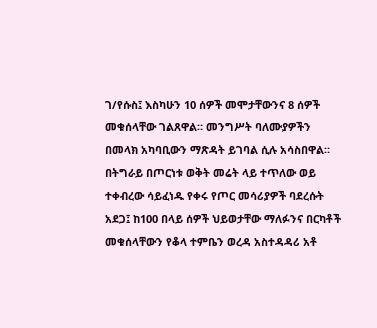ገ/የሱስ፤ እስካሁን 10 ሰዎች መሞታቸውንና 8 ሰዎች መቁሰላቸው ገልጸዋል። መንግሥት ባለሙያዎችን በመላክ አካባቢውን ማጽዳት ይገባል ሲሉ አሳስበዋል።
በትግራይ በጦርነቱ ወቅት መሬት ላይ ተጥለው ወይ ተቀብረው ሳይፈነዱ የቀሩ የጦር መሳሪያዎች ባደረሱት አደጋ፤ ከ100 በላይ ሰዎች ህይወታቸው ማለፉንና በርካቶች መቁሰላቸውን የቆላ ተምቤን ወረዳ አስተዳዳሪ አቶ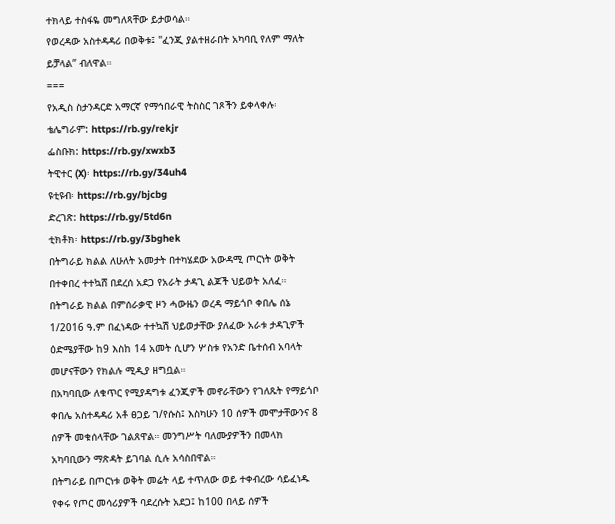ተክላይ ተስፋዬ መግለጻቸው ይታወሳል።
የወረዳው አስተዳዳሪ በወቅቱ፤ "ፈንጂ ያልተዘራበት አካባቢ የለም ማለት ይቻላል” ብለዋል።
===
የአዲስ ስታንዳርድ አማርኛ የማኅበራዊ ትስስር ገጾችን ይቀላቀሉ፡
ቴሌግራም: https://rb.gy/rekjr
ፌስቡክ: https://rb.gy/xwxb3
ትዊተር (X)፡ https://rb.gy/34uh4
ዩቲዩብ፡ https://rb.gy/bjcbg
ድረገጽ: https://rb.gy/5td6n
ቲክቶክ፡ https://rb.gy/3bghek
በትግራይ ክልል ለሁለት አመታት በተካሄደው አውዳሚ ጦርነት ወቅት በተቀበረ ተተኳሸ በደረሰ አደጋ የአራት ታዳጊ ልጆች ህይወት አለፈ።
በትግራይ ክልል በምሰራቃዊ ዞን ሓውዜን ወረዳ ማይጎቦ ቀበሌ ሰኔ 1/2016 ዓ.ም በፈነዳው ተተኳሽ ህይወታቸው ያለፈው አራቱ ታዳጊዎች ዕድሜያቸው ከ9 እስከ 14 አመት ሲሆን ሦስቱ የአንድ ቤተሰብ አባላት መሆናቸውን የክልሉ ሚዲያ ዘግቧል።
በአካባቢው ለቁጥር የሚያዳግቱ ፈንጂዎች መኖራቸውን የገለጹት የማይጎቦ ቀበሌ አስተዳዳሪ አቶ ፀጋይ ገ/የሱስ፤ እስካሁን 10 ሰዎች መሞታቸውንና 8 ሰዎች መቁሰላቸው ገልጸዋል። መንግሥት ባለሙያዎችን በመላክ አካባቢውን ማጽዳት ይገባል ሲሉ አሳስበዋል።
በትግራይ በጦርነቱ ወቅት መሬት ላይ ተጥለው ወይ ተቀብረው ሳይፈነዱ የቀሩ የጦር መሳሪያዎች ባደረሱት አደጋ፤ ከ100 በላይ ሰዎች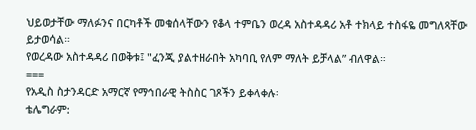ህይወታቸው ማለፉንና በርካቶች መቁሰላቸውን የቆላ ተምቤን ወረዳ አስተዳዳሪ አቶ ተክላይ ተስፋዬ መግለጻቸው ይታወሳል።
የወረዳው አስተዳዳሪ በወቅቱ፤ "ፈንጂ ያልተዘራበት አካባቢ የለም ማለት ይቻላል” ብለዋል።
===
የአዲስ ስታንዳርድ አማርኛ የማኅበራዊ ትስስር ገጾችን ይቀላቀሉ፡
ቴሌግራም: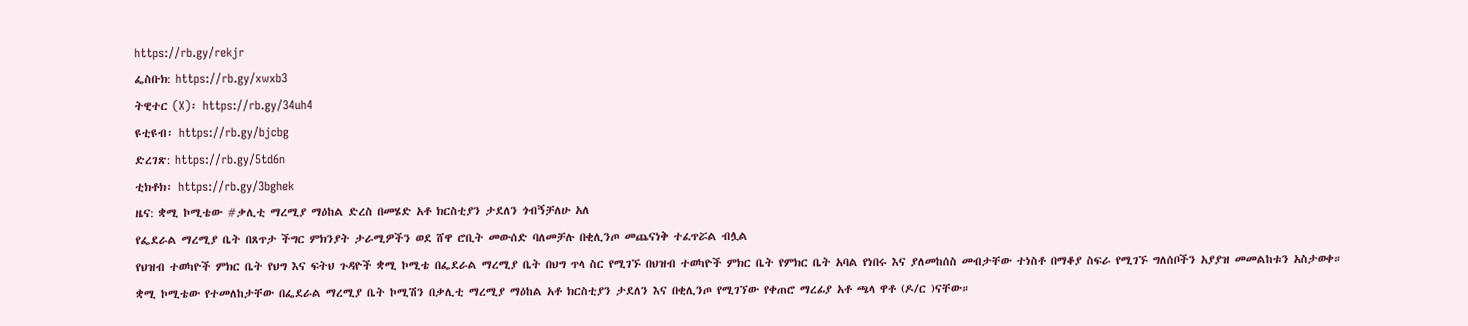https://rb.gy/rekjr
ፌስቡክ: https://rb.gy/xwxb3
ትዊተር (X)፡ https://rb.gy/34uh4
ዩቲዩብ፡ https://rb.gy/bjcbg
ድረገጽ: https://rb.gy/5td6n
ቲክቶክ፡ https://rb.gy/3bghek
ዜና: ቋሚ ኮሚቴው #ቃሊቲ ማረሚያ ማዕከል ድረስ በመሄድ አቶ ክርስቲያን ታደለን ጎብኝቻለሁ አለ
የፌደራል ማረሚያ ቤት በጸጥታ ችግር ምክንያት ታራሚዎችን ወደ ሸዋ ሮቢት መውሰድ ባለመቻሉ በቂሊንጦ መጨናነቅ ተፈጥሯል ብሏል
የህዝብ ተወካዮች ምክር ቤት የህግ እና ፍትህ ጉዳዮች ቋሚ ኮሚቴ በፌደራል ማረሚያ ቤት በህግ ጥላ ስር የሚገኙ በህዝብ ተወካዮች ምክር ቤት የምክር ቤት አባል የነበሩ እና ያለመከሰስ መብታቸው ተነስቶ በማቆያ ስፍራ የሚገኙ ግለሰቦችን አያያዝ መመልከቱን አስታወቀ።
ቋሚ ኮሚቴው የተመለከታቸው በፌደራል ማረሚያ ቤት ኮሚሽን በቃሊቲ ማረሚያ ማዕከል አቶ ክርስቲያን ታደለን እና በቂሊንጦ የሚገኘው የቀጠሮ ማረፊያ አቶ ጫላ ዋቶ (ዶ/ር )ናቸው።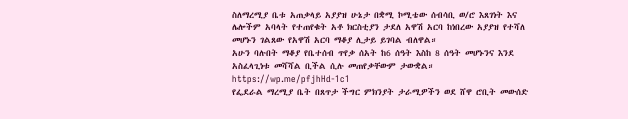ስለማረሚያ ቤቱ አጠቃላይ አያያዝ ሁኔታ በቋሚ ኮሚቴው ሰብሳቢ ወ/ሮ እጸገነት እና ሌሎችም አባላት የተጠየቁት አቶ ክርስቲያን ታደለ አዋሽ አርባ ከነበረው አያያዝ የተሻለ መሆኑን ገልጸው የአዋሽ አርባ ማቆያ ሊታይ ይገባል ብለዋል።
አሁን ባሉበት ማቆያ የቤተሰብ ጥየቃ ሰአት ከ6 ሰዓት እስከ 8 ሰዓት መሆኑንና እንደ አስፈላጊነቱ መሻሻል ቢችል ሲሉ መጠየቃቸውም ታውቋል።
https://wp.me/pfjhHd-1c1
የፌደራል ማረሚያ ቤት በጸጥታ ችግር ምክንያት ታራሚዎችን ወደ ሸዋ ሮቢት መውሰድ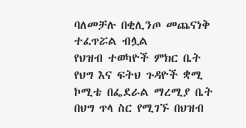ባለመቻሉ በቂሊንጦ መጨናነቅ ተፈጥሯል ብሏል
የህዝብ ተወካዮች ምክር ቤት የህግ እና ፍትህ ጉዳዮች ቋሚ ኮሚቴ በፌደራል ማረሚያ ቤት በህግ ጥላ ስር የሚገኙ በህዝብ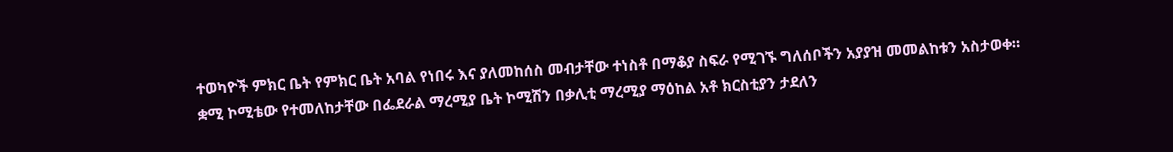ተወካዮች ምክር ቤት የምክር ቤት አባል የነበሩ እና ያለመከሰስ መብታቸው ተነስቶ በማቆያ ስፍራ የሚገኙ ግለሰቦችን አያያዝ መመልከቱን አስታወቀ።
ቋሚ ኮሚቴው የተመለከታቸው በፌደራል ማረሚያ ቤት ኮሚሽን በቃሊቲ ማረሚያ ማዕከል አቶ ክርስቲያን ታደለን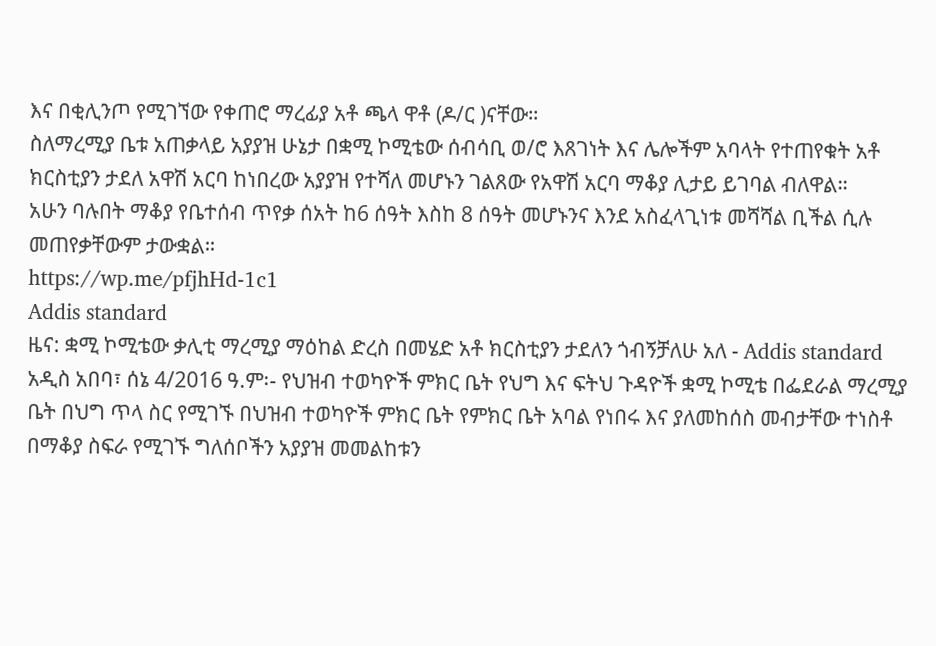እና በቂሊንጦ የሚገኘው የቀጠሮ ማረፊያ አቶ ጫላ ዋቶ (ዶ/ር )ናቸው።
ስለማረሚያ ቤቱ አጠቃላይ አያያዝ ሁኔታ በቋሚ ኮሚቴው ሰብሳቢ ወ/ሮ እጸገነት እና ሌሎችም አባላት የተጠየቁት አቶ ክርስቲያን ታደለ አዋሽ አርባ ከነበረው አያያዝ የተሻለ መሆኑን ገልጸው የአዋሽ አርባ ማቆያ ሊታይ ይገባል ብለዋል።
አሁን ባሉበት ማቆያ የቤተሰብ ጥየቃ ሰአት ከ6 ሰዓት እስከ 8 ሰዓት መሆኑንና እንደ አስፈላጊነቱ መሻሻል ቢችል ሲሉ መጠየቃቸውም ታውቋል።
https://wp.me/pfjhHd-1c1
Addis standard
ዜና: ቋሚ ኮሚቴው ቃሊቲ ማረሚያ ማዕከል ድረስ በመሄድ አቶ ክርስቲያን ታደለን ጎብኝቻለሁ አለ - Addis standard
አዲስ አበባ፣ ሰኔ 4/2016 ዓ.ም፡- የህዝብ ተወካዮች ምክር ቤት የህግ እና ፍትህ ጉዳዮች ቋሚ ኮሚቴ በፌደራል ማረሚያ ቤት በህግ ጥላ ስር የሚገኙ በህዝብ ተወካዮች ምክር ቤት የምክር ቤት አባል የነበሩ እና ያለመከሰስ መብታቸው ተነስቶ በማቆያ ስፍራ የሚገኙ ግለሰቦችን አያያዝ መመልከቱን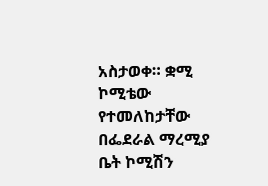አስታወቀ። ቋሚ ኮሚቴው የተመለከታቸው በፌደራል ማረሚያ ቤት ኮሚሽን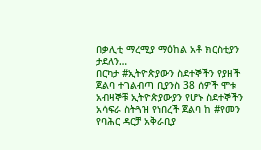በቃሊቲ ማረሚያ ማዕከል አቶ ክርስቲያን ታደለን…
በርካታ #ኢትዮጵያውን ስደተኞችን የያዘች ጀልባ ተገልብጣ ቢያንስ 38 ሰዎች ሞቱ
አብዛኞቹ ኢትዮጵያውያን የሆኑ ስደተኞችን አሳፍራ ስትጓዝ የነበረች ጀልባ ከ #የመን የባሕር ዳርቻ አቅራቢያ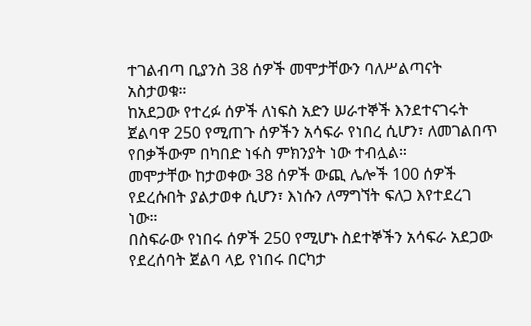ተገልብጣ ቢያንስ 38 ሰዎች መሞታቸውን ባለሥልጣናት አስታወቁ።
ከአደጋው የተረፉ ሰዎች ለነፍስ አድን ሠራተኞች እንደተናገሩት ጀልባዋ 250 የሚጠጉ ሰዎችን አሳፍራ የነበረ ሲሆን፣ ለመገልበጥ የበቃችውም በካበድ ነፋስ ምክንያት ነው ተብሏል።
መሞታቸው ከታወቀው 38 ሰዎች ውጪ ሌሎች 100 ሰዎች የደረሱበት ያልታወቀ ሲሆን፣ እነሱን ለማግኘት ፍለጋ እየተደረገ ነው።
በስፍራው የነበሩ ሰዎች 250 የሚሆኑ ስደተኞችን አሳፍራ አደጋው የደረሰባት ጀልባ ላይ የነበሩ በርካታ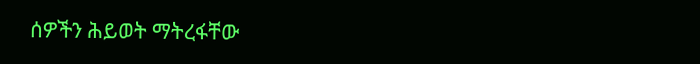ሰዎችን ሕይወት ማትረፋቸው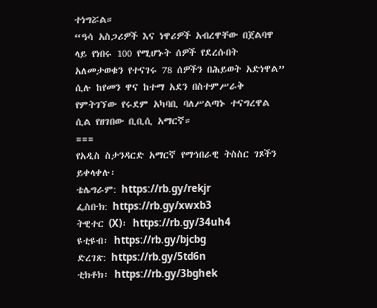ተነግሯል።
“ዓሳ አስጋሪዎች እና ነዋሪዎች አብረዋቸው በጀልባዋ ላይ የነበሩ 100 የሚሆኑት ሰዎች የደረሱበት አለመታወቁን የተናገሩ 78 ሰዎችን በሕይወት አድነዋል” ሲሉ ከየመን ዋና ከተማ አደን በስተምሥራቅ የምትገኘው የሩደም አካባቢ ባለሥልጣኑ ተናግረዋል ሲል የዘገበው ቢቢሲ አማርኛ።
===
የአዲስ ስታንዳርድ አማርኛ የማኅበራዊ ትስስር ገጾችን ይቀላቀሉ፡
ቴሌግራም: https://rb.gy/rekjr
ፌስቡክ: https://rb.gy/xwxb3
ትዊተር (X)፡ https://rb.gy/34uh4
ዩቲዩብ፡ https://rb.gy/bjcbg
ድረገጽ: https://rb.gy/5td6n
ቲክቶክ፡ https://rb.gy/3bghek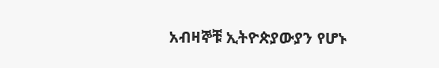አብዛኞቹ ኢትዮጵያውያን የሆኑ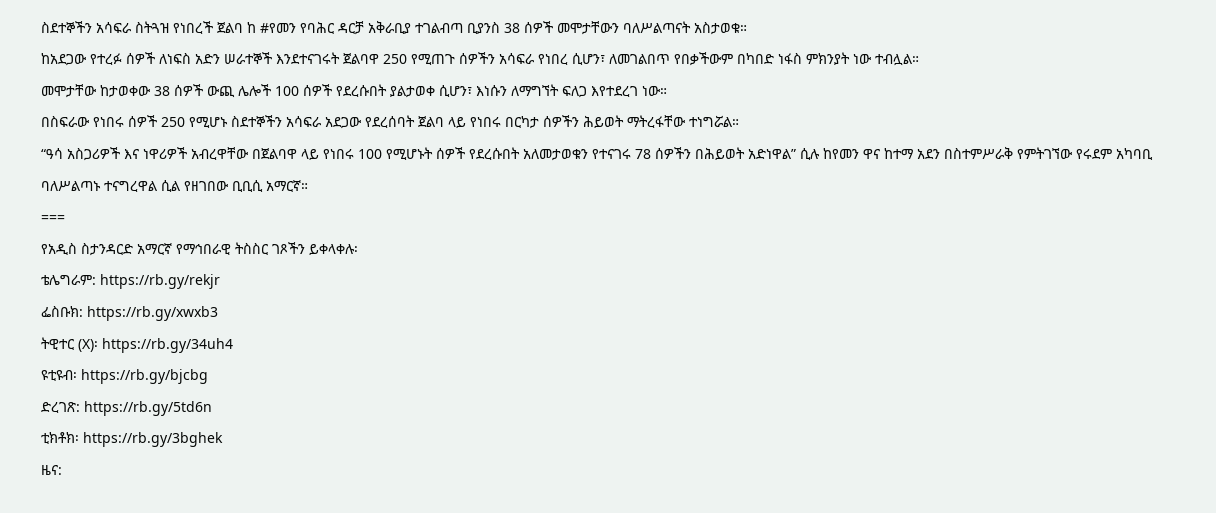ስደተኞችን አሳፍራ ስትጓዝ የነበረች ጀልባ ከ #የመን የባሕር ዳርቻ አቅራቢያ ተገልብጣ ቢያንስ 38 ሰዎች መሞታቸውን ባለሥልጣናት አስታወቁ።
ከአደጋው የተረፉ ሰዎች ለነፍስ አድን ሠራተኞች እንደተናገሩት ጀልባዋ 250 የሚጠጉ ሰዎችን አሳፍራ የነበረ ሲሆን፣ ለመገልበጥ የበቃችውም በካበድ ነፋስ ምክንያት ነው ተብሏል።
መሞታቸው ከታወቀው 38 ሰዎች ውጪ ሌሎች 100 ሰዎች የደረሱበት ያልታወቀ ሲሆን፣ እነሱን ለማግኘት ፍለጋ እየተደረገ ነው።
በስፍራው የነበሩ ሰዎች 250 የሚሆኑ ስደተኞችን አሳፍራ አደጋው የደረሰባት ጀልባ ላይ የነበሩ በርካታ ሰዎችን ሕይወት ማትረፋቸው ተነግሯል።
“ዓሳ አስጋሪዎች እና ነዋሪዎች አብረዋቸው በጀልባዋ ላይ የነበሩ 100 የሚሆኑት ሰዎች የደረሱበት አለመታወቁን የተናገሩ 78 ሰዎችን በሕይወት አድነዋል” ሲሉ ከየመን ዋና ከተማ አደን በስተምሥራቅ የምትገኘው የሩደም አካባቢ ባለሥልጣኑ ተናግረዋል ሲል የዘገበው ቢቢሲ አማርኛ።
===
የአዲስ ስታንዳርድ አማርኛ የማኅበራዊ ትስስር ገጾችን ይቀላቀሉ፡
ቴሌግራም: https://rb.gy/rekjr
ፌስቡክ: https://rb.gy/xwxb3
ትዊተር (X)፡ https://rb.gy/34uh4
ዩቲዩብ፡ https://rb.gy/bjcbg
ድረገጽ: https://rb.gy/5td6n
ቲክቶክ፡ https://rb.gy/3bghek
ዜና: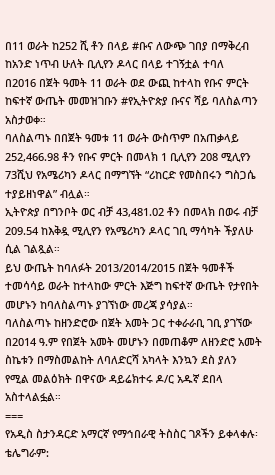በ11 ወራት ከ252 ሺ ቶን በላይ #ቡና ለውጭ ገበያ በማቅረብ ከአንድ ነጥብ ሁለት ቢሊየን ዶላር በላይ ተገኝቷል ተባለ
በ2016 በጀት ዓመት 11 ወራት ወደ ውጪ ከተላከ የቡና ምርት ከፍተኛ ውጤት መመዝገቡን #የኢትዮጵያ ቡናና ሻይ ባለስልጣን አስታወቀ።
ባለስልጣኑ በበጀት ዓመቱ 11 ወራት ውስጥም በአጠቃላይ 252,466.98 ቶን የቡና ምርት በመላክ 1 ቢሊየን 208 ሚሊየን 73ሺህ የአሜሪካን ዶላር በማግኘት “ሪከርድ የመስበሩን ግስጋሴ ተያይዘነዋል” ብሏል።
ኢትዮጵያ በግንቦት ወር ብቻ 43,481.02 ቶን በመላክ በወሩ ብቻ 209.54 ከእቅዷ ሚሊየን የአሜሪካን ዶላር ገቢ ማሳካት ችያለሁ ሲል ገልጿል።
ይህ ውጤት ከባለፉት 2013/2014/2015 በጀት ዓመቶች ተመሳሳይ ወራት ከተላከው ምርት እጅግ ከፍተኛ ውጤት የታየበት መሆኑን ከባለስልጣኑ ያገኘነው መረጃ ያሳያል።
ባለስልጣኑ ከዘንድሮው በጀት አመት ጋር ተቀራራቢ ገቢ ያገኘው በ2014 ዓ.ም የበጀት አመት መሆኑን በመጠቆም ለዘንድሮ አመት ስኬቱን በማስመልከት ለባለድርሻ አካላት እንኳን ደስ ያለን የሚል መልዕክት በዋናው ዳይሬክተሩ ዶ/ር አዱኛ ደበላ አስተላልፏል።
===
የአዲስ ስታንዳርድ አማርኛ የማኅበራዊ ትስስር ገጾችን ይቀላቀሉ፡
ቴሌግራም: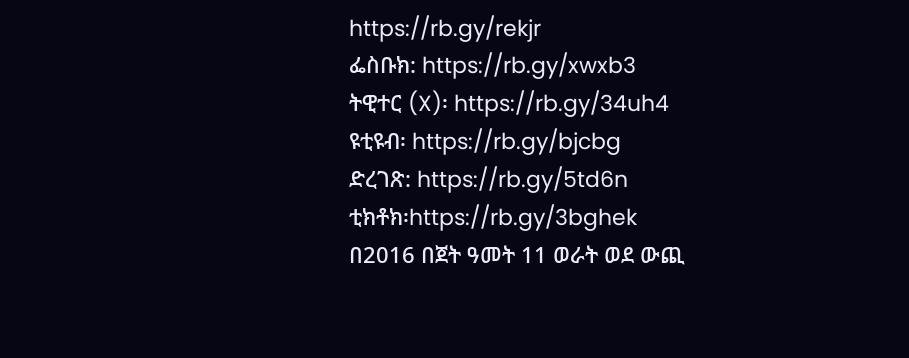https://rb.gy/rekjr
ፌስቡክ: https://rb.gy/xwxb3
ትዊተር (X)፡ https://rb.gy/34uh4
ዩቲዩብ፡ https://rb.gy/bjcbg
ድረገጽ: https://rb.gy/5td6n
ቲክቶክ፡https://rb.gy/3bghek
በ2016 በጀት ዓመት 11 ወራት ወደ ውጪ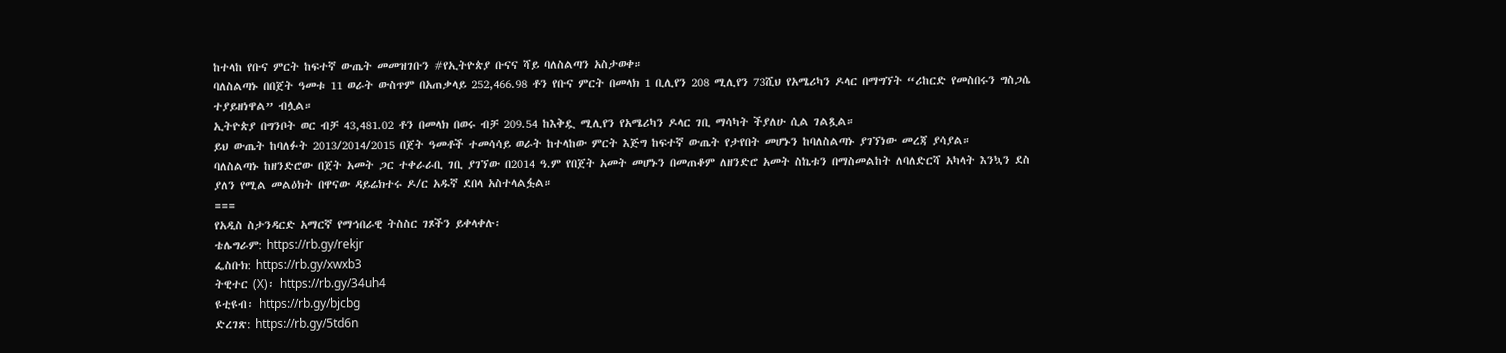ከተላከ የቡና ምርት ከፍተኛ ውጤት መመዝገቡን #የኢትዮጵያ ቡናና ሻይ ባለስልጣን አስታወቀ።
ባለስልጣኑ በበጀት ዓመቱ 11 ወራት ውስጥም በአጠቃላይ 252,466.98 ቶን የቡና ምርት በመላክ 1 ቢሊየን 208 ሚሊየን 73ሺህ የአሜሪካን ዶላር በማግኘት “ሪከርድ የመስበሩን ግስጋሴ ተያይዘነዋል” ብሏል።
ኢትዮጵያ በግንቦት ወር ብቻ 43,481.02 ቶን በመላክ በወሩ ብቻ 209.54 ከእቅዷ ሚሊየን የአሜሪካን ዶላር ገቢ ማሳካት ችያለሁ ሲል ገልጿል።
ይህ ውጤት ከባለፉት 2013/2014/2015 በጀት ዓመቶች ተመሳሳይ ወራት ከተላከው ምርት እጅግ ከፍተኛ ውጤት የታየበት መሆኑን ከባለስልጣኑ ያገኘነው መረጃ ያሳያል።
ባለስልጣኑ ከዘንድሮው በጀት አመት ጋር ተቀራራቢ ገቢ ያገኘው በ2014 ዓ.ም የበጀት አመት መሆኑን በመጠቆም ለዘንድሮ አመት ስኬቱን በማስመልከት ለባለድርሻ አካላት እንኳን ደስ ያለን የሚል መልዕክት በዋናው ዳይሬክተሩ ዶ/ር አዱኛ ደበላ አስተላልፏል።
===
የአዲስ ስታንዳርድ አማርኛ የማኅበራዊ ትስስር ገጾችን ይቀላቀሉ፡
ቴሌግራም: https://rb.gy/rekjr
ፌስቡክ: https://rb.gy/xwxb3
ትዊተር (X)፡ https://rb.gy/34uh4
ዩቲዩብ፡ https://rb.gy/bjcbg
ድረገጽ: https://rb.gy/5td6n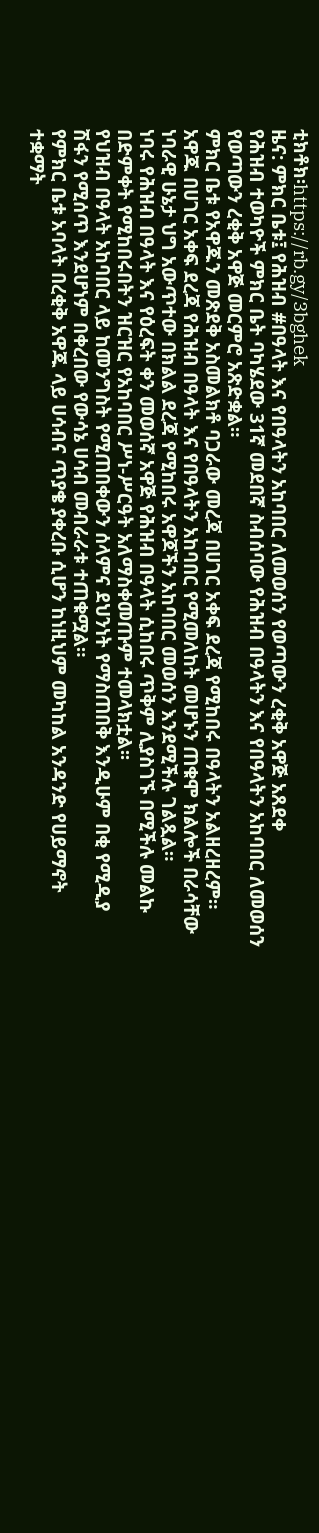ቲክቶክ፡https://rb.gy/3bghek
ዜና: ምክር ቤቱ፤ የሕዝብ #በዓላት እና የበዓላትን አከባበር ለመወሰን የወጣውን ረቂቅ አዋጅ አጸደቀ
የሕዝብ ተወካዮች ምክር ቤት ባካሄደው 31ኛ መደበኛ ስብሰባው የሕዝብ በዓላትን እና የበዓላትን አከባበር ለመወሰን የወጣውን ረቂቅ አዋጅ መርምሮ አጽድቋል።
ምክር ቤቱ የአዋጁን መጽደቅ አስመልክቶ ባጋራው መረጃ በሀገር አቀፍ ደረጃ የሚከበሩ በዓላትን አልዘረዘረም።
አዋጁ በሀገር አቀፍ ደረጃ የሕዝብ በዓላት እና የበዓላትን አከባበር የሚመለከት መሆኑን ጠቁሞ ክልሎች በራሳቸው ነባራዊ ሁኔታ ህግ አውጥተው በክልል ደረጃ የሚከበሩ አዋጆችን አከባበር መወሰን እንደሚችሉ ገልጿል።
ነባሩ የሕዝብ በዓላት እና የዕረፍት ቀን መወሰኛ አዋጅ የሕዝብ በዓላት ሲከበሩ ጥቅም ሊያስገኙ በሚችሉ መልኩ በድምቀት የሚከበሩበትን ዝርዝር የአከባበር ሥነ-ሥርዓት አለማስቀመጡም ተመላክቷል፡፡
የህዝብ በዓላት አከባበር ላይ ከመንግስት የሚጠበቀውን ሰላምና ደህንነት የማስጠበቅ እንዲሁም በቂ የሚዲያ ሽፋን የሚሰጥ እንደሆነም በቀረበው የውሳኔ ሀሳብ መብራራቱ ተጠቁሟል።
የምክር ቤቱ አባላት በረቂቅ አዋጁ ላይ ሀሳብና ጥያቄ ያቀረቡ ሲሆን ከነዚህም መካከል አንዳንድ የሀይማኖት ተቋማት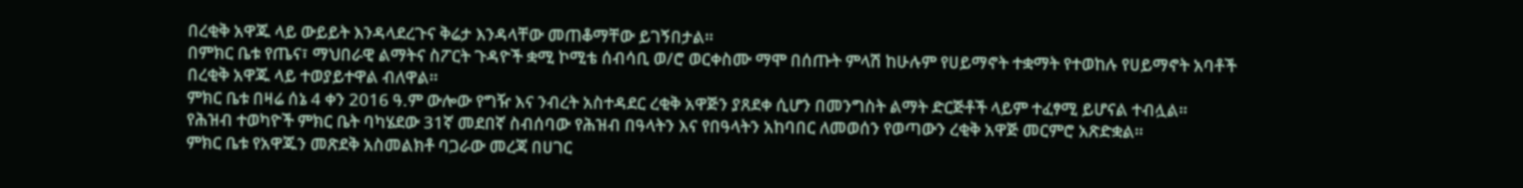በረቂቅ አዋጁ ላይ ውይይት እንዳላደረጉና ቅሬታ እንዳላቸው መጠቆማቸው ይገኝበታል።
በምክር ቤቱ የጤና፣ ማህበራዊ ልማትና ስፖርት ጉዳዮች ቋሚ ኮሚቴ ሰብሳቢ ወ/ሮ ወርቀስሙ ማሞ በሰጡት ምላሽ ከሁሉም የሀይማኖት ተቋማት የተወከሉ የሀይማኖት አባቶች በረቂቅ አዋጁ ላይ ተወያይተዋል ብለዋል።
ምክር ቤቱ በዛሬ ሰኔ 4 ቀን 2016 ዓ.ም ውሎው የግዥ እና ንብረት አስተዳደር ረቂቅ አዋጅን ያጸደቀ ሲሆን በመንግስት ልማት ድርጅቶች ላይም ተፈፃሚ ይሆናል ተብሏል።
የሕዝብ ተወካዮች ምክር ቤት ባካሄደው 31ኛ መደበኛ ስብሰባው የሕዝብ በዓላትን እና የበዓላትን አከባበር ለመወሰን የወጣውን ረቂቅ አዋጅ መርምሮ አጽድቋል።
ምክር ቤቱ የአዋጁን መጽደቅ አስመልክቶ ባጋራው መረጃ በሀገር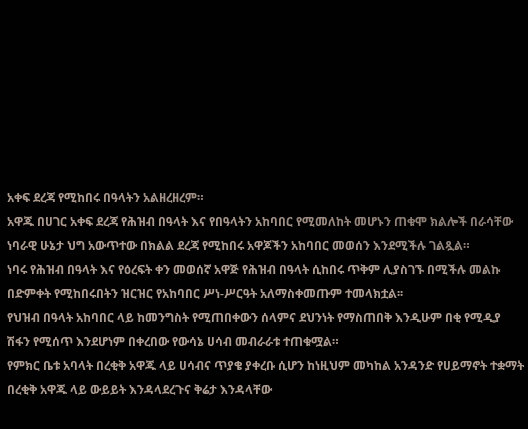አቀፍ ደረጃ የሚከበሩ በዓላትን አልዘረዘረም።
አዋጁ በሀገር አቀፍ ደረጃ የሕዝብ በዓላት እና የበዓላትን አከባበር የሚመለከት መሆኑን ጠቁሞ ክልሎች በራሳቸው ነባራዊ ሁኔታ ህግ አውጥተው በክልል ደረጃ የሚከበሩ አዋጆችን አከባበር መወሰን እንደሚችሉ ገልጿል።
ነባሩ የሕዝብ በዓላት እና የዕረፍት ቀን መወሰኛ አዋጅ የሕዝብ በዓላት ሲከበሩ ጥቅም ሊያስገኙ በሚችሉ መልኩ በድምቀት የሚከበሩበትን ዝርዝር የአከባበር ሥነ-ሥርዓት አለማስቀመጡም ተመላክቷል፡፡
የህዝብ በዓላት አከባበር ላይ ከመንግስት የሚጠበቀውን ሰላምና ደህንነት የማስጠበቅ እንዲሁም በቂ የሚዲያ ሽፋን የሚሰጥ እንደሆነም በቀረበው የውሳኔ ሀሳብ መብራራቱ ተጠቁሟል።
የምክር ቤቱ አባላት በረቂቅ አዋጁ ላይ ሀሳብና ጥያቄ ያቀረቡ ሲሆን ከነዚህም መካከል አንዳንድ የሀይማኖት ተቋማት በረቂቅ አዋጁ ላይ ውይይት እንዳላደረጉና ቅሬታ እንዳላቸው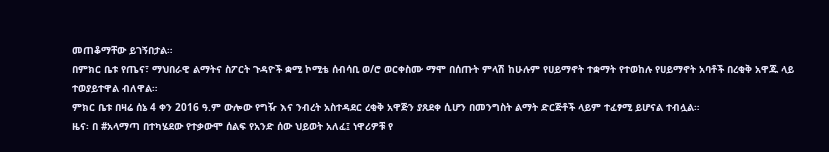መጠቆማቸው ይገኝበታል።
በምክር ቤቱ የጤና፣ ማህበራዊ ልማትና ስፖርት ጉዳዮች ቋሚ ኮሚቴ ሰብሳቢ ወ/ሮ ወርቀስሙ ማሞ በሰጡት ምላሽ ከሁሉም የሀይማኖት ተቋማት የተወከሉ የሀይማኖት አባቶች በረቂቅ አዋጁ ላይ ተወያይተዋል ብለዋል።
ምክር ቤቱ በዛሬ ሰኔ 4 ቀን 2016 ዓ.ም ውሎው የግዥ እና ንብረት አስተዳደር ረቂቅ አዋጅን ያጸደቀ ሲሆን በመንግስት ልማት ድርጅቶች ላይም ተፈፃሚ ይሆናል ተብሏል።
ዜና፡ በ #አላማጣ በተካሄደው የተቃውሞ ሰልፍ የአንድ ሰው ህይወት አለፈ፤ ነዋሪዎቹ የ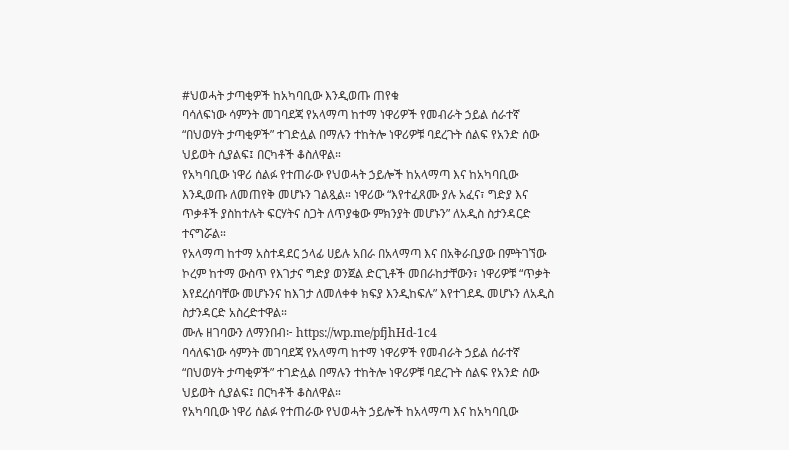#ህወሓት ታጣቂዎች ከአካባቢው እንዲወጡ ጠየቁ
ባሳለፍነው ሳምንት መገባደጃ የአላማጣ ከተማ ነዋሪዎች የመብራት ኃይል ሰራተኛ “በህወሃት ታጣቂዎች” ተገድሏል በማሉን ተከትሎ ነዋሪዎቹ ባደረጉት ሰልፍ የአንድ ሰው ህይወት ሲያልፍ፤ በርካቶች ቆስለዋል።
የአካባቢው ነዋሪ ሰልፉ የተጠራው የህወሓት ኃይሎች ከአላማጣ እና ከአካባቢው እንዲወጡ ለመጠየቅ መሆኑን ገልጿል። ነዋሪው “እየተፈጸሙ ያሉ አፈና፣ ግድያ እና ጥቃቶች ያስከተሉት ፍርሃትና ስጋት ለጥያቄው ምክንያት መሆኑን” ለአዲስ ስታንዳርድ ተናግሯል።
የአላማጣ ከተማ አስተዳደር ኃላፊ ሀይሉ አበራ በአላማጣ እና በአቅራቢያው በምትገኘው ኮረም ከተማ ውስጥ የእገታና ግድያ ወንጀል ድርጊቶች መበራከታቸውን፣ ነዋሪዎቹ “ጥቃት እየደረሰባቸው መሆኑንና ከእገታ ለመለቀቀ ክፍያ እንዲከፍሉ” እየተገደዱ መሆኑን ለአዲስ ስታንዳርድ አስረድተዋል።
ሙሉ ዘገባውን ለማንበብ፦ https://wp.me/pfjhHd-1c4
ባሳለፍነው ሳምንት መገባደጃ የአላማጣ ከተማ ነዋሪዎች የመብራት ኃይል ሰራተኛ “በህወሃት ታጣቂዎች” ተገድሏል በማሉን ተከትሎ ነዋሪዎቹ ባደረጉት ሰልፍ የአንድ ሰው ህይወት ሲያልፍ፤ በርካቶች ቆስለዋል።
የአካባቢው ነዋሪ ሰልፉ የተጠራው የህወሓት ኃይሎች ከአላማጣ እና ከአካባቢው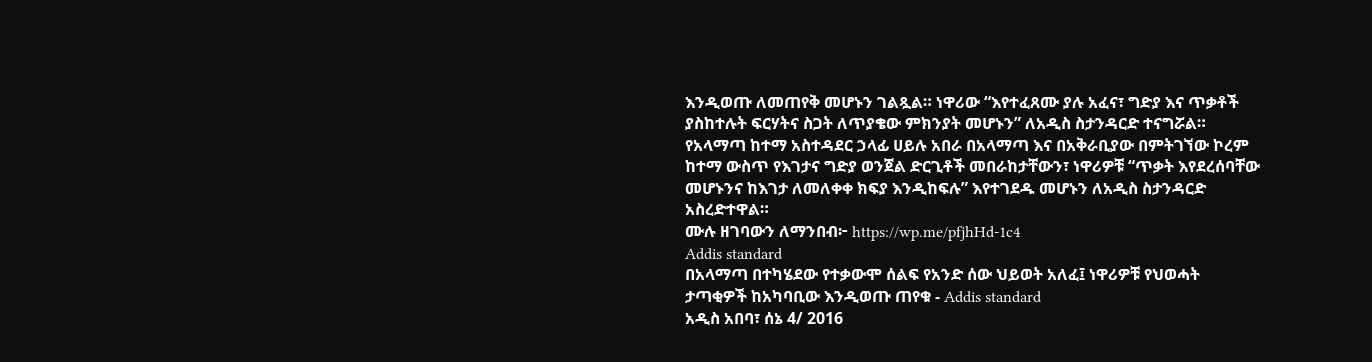እንዲወጡ ለመጠየቅ መሆኑን ገልጿል። ነዋሪው “እየተፈጸሙ ያሉ አፈና፣ ግድያ እና ጥቃቶች ያስከተሉት ፍርሃትና ስጋት ለጥያቄው ምክንያት መሆኑን” ለአዲስ ስታንዳርድ ተናግሯል።
የአላማጣ ከተማ አስተዳደር ኃላፊ ሀይሉ አበራ በአላማጣ እና በአቅራቢያው በምትገኘው ኮረም ከተማ ውስጥ የእገታና ግድያ ወንጀል ድርጊቶች መበራከታቸውን፣ ነዋሪዎቹ “ጥቃት እየደረሰባቸው መሆኑንና ከእገታ ለመለቀቀ ክፍያ እንዲከፍሉ” እየተገደዱ መሆኑን ለአዲስ ስታንዳርድ አስረድተዋል።
ሙሉ ዘገባውን ለማንበብ፦ https://wp.me/pfjhHd-1c4
Addis standard
በአላማጣ በተካሄደው የተቃውሞ ሰልፍ የአንድ ሰው ህይወት አለፈ፤ ነዋሪዎቹ የህወሓት ታጣቂዎች ከአካባቢው እንዲወጡ ጠየቁ - Addis standard
አዲስ አበባ፣ ሰኔ 4/ 2016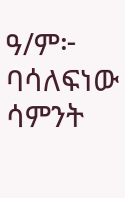ዓ/ም፦ ባሳለፍነው ሳምንት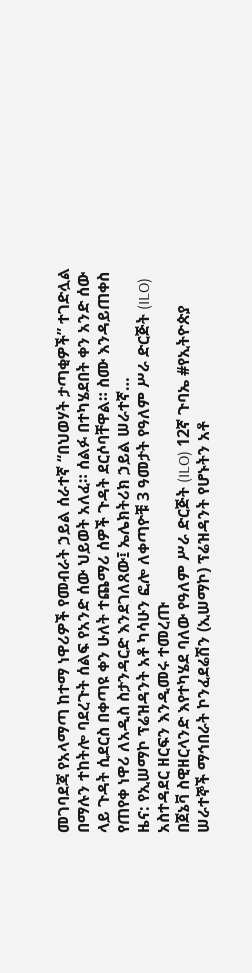መገባደጃ የአላማጣ ከተማ ነዋሪዎች የመብራት ኃይል ሰራተኛ “በህወሃት ታጣቂዎች” ተገድሏል በማሉን ተከትሎ ባደረጉት ሰልፍ የአንድ ሰው ህይወት አለፈ። ሰልፉ በተካሄደበት ቀን አንድ ሰው ላይ ጉዳት ሲደርስ በቀጣዩ ቀን ሁለት ተጨማሪ ሰዎች ጉዳት ደርሶባቸዋል። ስሙ እንዳይጠቀስ የጠየቀ ነዋሪ ለአዲስ ስታንዳርድ እንደገለጸው፤ ኤሌክትሪክ ኃይል ሠራተኛ…
ዜና: የኢሠማኮ ፕሬዝዳንት አቶ ካሳሁን ፎሎ ለቀጣዮቹ 3 ዓመታት የዓለም ሥራ ድርጅት (ILO) አስተዳደር ዘርፍን እንዲመሩ ተመረጡ
በጀኔቫ ስዊዘርላንድ እየተካሄደ ባለው የዓለም ሥራ ድርጅት (ILO) 12ኛ ጉባኤ #የኢትዮጵያ ሠራተኞች ማኅበራት ኮንፈደሬሽን (ኢሠማኮ) ፕሬዝዳንት የሆኑትን አቶ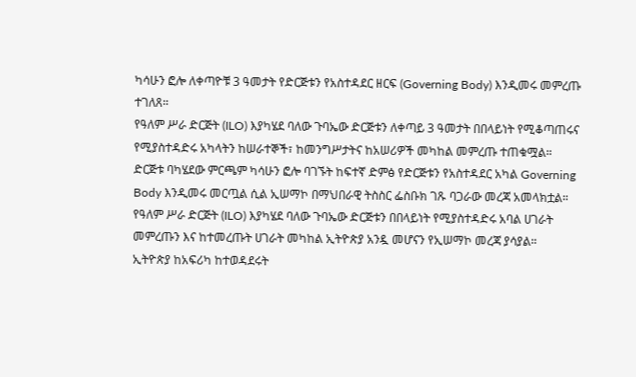ካሳሁን ፎሎ ለቀጣዮቹ 3 ዓመታት የድርጅቱን የአስተዳደር ዘርፍ (Governing Body) እንዲመሩ መምረጡ ተገለጸ።
የዓለም ሥራ ድርጅት (ILO) እያካሄደ ባለው ጉባኤው ድርጅቱን ለቀጣይ 3 ዓመታት በበላይነት የሚቆጣጠሩና የሚያስተዳድሩ አካላትን ከሠራተኞች፣ ከመንግሥታትና ከአሠሪዎች መካከል መምረጡ ተጠቁሟል።
ድርጅቱ ባካሄደው ምርጫም ካሳሁን ፎሎ ባገኙት ከፍተኛ ድምፅ የድርጅቱን የአስተዳደር አካል Governing Body እንዲመሩ መርጧል ሲል ኢሠማኮ በማህበራዊ ትስስር ፌስቡክ ገጹ ባጋራው መረጃ አመላክቷል።
የዓለም ሥራ ድርጅት (ILO) እያካሄደ ባለው ጉባኤው ድርጅቱን በበላይነት የሚያስተዳድሩ አባል ሀገራት መምረጡን እና ከተመረጡት ሀገራት መካከል ኢትዮጵያ አንዷ መሆናን የኢሠማኮ መረጃ ያሳያል።
ኢትዮጵያ ከአፍሪካ ከተወዳደሩት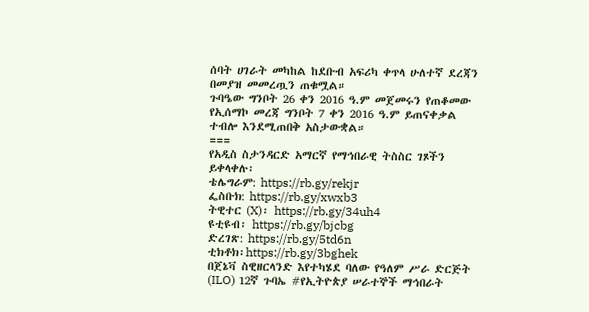ሰባት ሀገራት መካከል ከደቡብ አፍሪካ ቀጥላ ሁለተኛ ደረጃን በመያዝ መመረጧን ጠቁሟል።
ጉባዔው ግንቦት 26 ቀን 2016 ዓ.ም መጀመሩን የጠቆመው የኢሰማኮ መረጃ ግንቦት 7 ቀን 2016 ዓ.ም ይጠናቀቃል ተብሎ እንደሚጠበቅ አስታውቋል።
===
የአዲስ ስታንዳርድ አማርኛ የማኅበራዊ ትስስር ገጾችን ይቀላቀሉ፡
ቴሌግራም: https://rb.gy/rekjr
ፌስቡክ: https://rb.gy/xwxb3
ትዊተር (X)፡ https://rb.gy/34uh4
ዩቲዩብ፡ https://rb.gy/bjcbg
ድረገጽ: https://rb.gy/5td6n
ቲክቶክ፡https://rb.gy/3bghek
በጀኔቫ ስዊዘርላንድ እየተካሄደ ባለው የዓለም ሥራ ድርጅት (ILO) 12ኛ ጉባኤ #የኢትዮጵያ ሠራተኞች ማኅበራት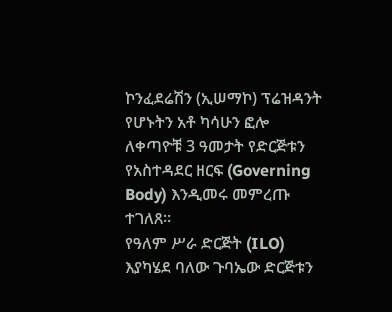ኮንፈደሬሽን (ኢሠማኮ) ፕሬዝዳንት የሆኑትን አቶ ካሳሁን ፎሎ ለቀጣዮቹ 3 ዓመታት የድርጅቱን የአስተዳደር ዘርፍ (Governing Body) እንዲመሩ መምረጡ ተገለጸ።
የዓለም ሥራ ድርጅት (ILO) እያካሄደ ባለው ጉባኤው ድርጅቱን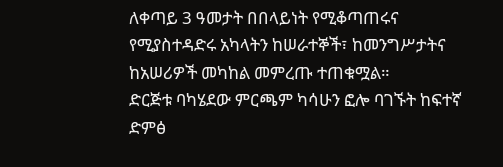ለቀጣይ 3 ዓመታት በበላይነት የሚቆጣጠሩና የሚያስተዳድሩ አካላትን ከሠራተኞች፣ ከመንግሥታትና ከአሠሪዎች መካከል መምረጡ ተጠቁሟል።
ድርጅቱ ባካሄደው ምርጫም ካሳሁን ፎሎ ባገኙት ከፍተኛ ድምፅ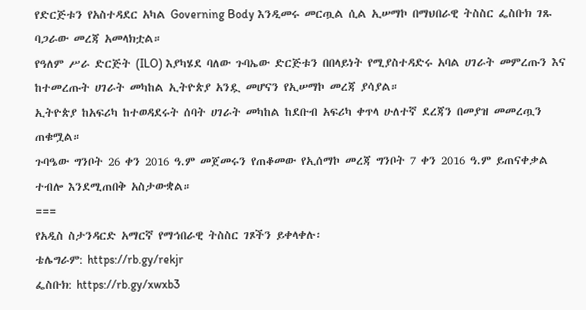የድርጅቱን የአስተዳደር አካል Governing Body እንዲመሩ መርጧል ሲል ኢሠማኮ በማህበራዊ ትስስር ፌስቡክ ገጹ ባጋራው መረጃ አመላክቷል።
የዓለም ሥራ ድርጅት (ILO) እያካሄደ ባለው ጉባኤው ድርጅቱን በበላይነት የሚያስተዳድሩ አባል ሀገራት መምረጡን እና ከተመረጡት ሀገራት መካከል ኢትዮጵያ አንዷ መሆናን የኢሠማኮ መረጃ ያሳያል።
ኢትዮጵያ ከአፍሪካ ከተወዳደሩት ሰባት ሀገራት መካከል ከደቡብ አፍሪካ ቀጥላ ሁለተኛ ደረጃን በመያዝ መመረጧን ጠቁሟል።
ጉባዔው ግንቦት 26 ቀን 2016 ዓ.ም መጀመሩን የጠቆመው የኢሰማኮ መረጃ ግንቦት 7 ቀን 2016 ዓ.ም ይጠናቀቃል ተብሎ እንደሚጠበቅ አስታውቋል።
===
የአዲስ ስታንዳርድ አማርኛ የማኅበራዊ ትስስር ገጾችን ይቀላቀሉ፡
ቴሌግራም: https://rb.gy/rekjr
ፌስቡክ: https://rb.gy/xwxb3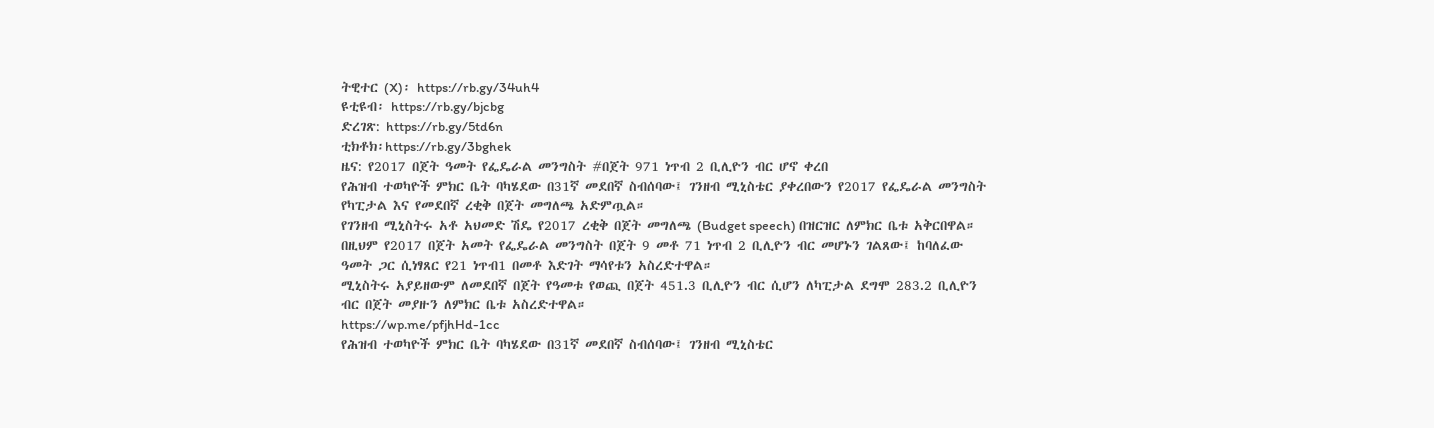ትዊተር (X)፡ https://rb.gy/34uh4
ዩቲዩብ፡ https://rb.gy/bjcbg
ድረገጽ: https://rb.gy/5td6n
ቲክቶክ፡https://rb.gy/3bghek
ዜና: የ2017 በጀት ዓመት የፌዴራል መንግስት #በጀት 971 ነጥብ 2 ቢሊዮን ብር ሆኖ ቀረበ
የሕዝብ ተወካዮች ምክር ቤት ባካሄደው በ31ኛ መደበኛ ስብሰባው፤ ገንዘብ ሚኒስቴር ያቀረበውን የ2017 የፌዴራል መንግስት የካፒታል እና የመደበኛ ረቂቅ በጀት መግለጫ አድምጧል።
የገንዘብ ሚኒስትሩ አቶ አህመድ ሽዴ የ2017 ረቂቅ በጀት መግለጫ (Budget speech) በዝርዝር ለምክር ቤቱ አቅርበዋል።
በዚህም የ2017 በጀት አመት የፌዴራል መንግስት በጀት 9 መቶ 71 ነጥብ 2 ቢሊዮን ብር መሆኑን ገልጸው፤ ከባለፈው ዓመት ጋር ሲነፃጸር የ21 ነጥብ1 በመቶ እድገት ማሳየቱን አስረድተዋል።
ሚኒስትሩ አያይዘውም ለመደበኛ በጀት የዓመቱ የወጪ በጀት 451.3 ቢሊዮን ብር ሲሆን ለካፒታል ደግሞ 283.2 ቢሊዮን ብር በጀት መያዙን ለምክር ቤቱ አስረድተዋል።
https://wp.me/pfjhHd-1cc
የሕዝብ ተወካዮች ምክር ቤት ባካሄደው በ31ኛ መደበኛ ስብሰባው፤ ገንዘብ ሚኒስቴር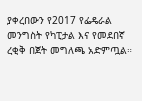ያቀረበውን የ2017 የፌዴራል መንግስት የካፒታል እና የመደበኛ ረቂቅ በጀት መግለጫ አድምጧል።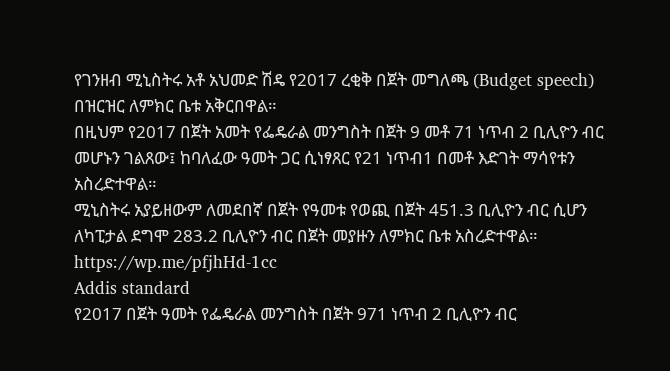የገንዘብ ሚኒስትሩ አቶ አህመድ ሽዴ የ2017 ረቂቅ በጀት መግለጫ (Budget speech) በዝርዝር ለምክር ቤቱ አቅርበዋል።
በዚህም የ2017 በጀት አመት የፌዴራል መንግስት በጀት 9 መቶ 71 ነጥብ 2 ቢሊዮን ብር መሆኑን ገልጸው፤ ከባለፈው ዓመት ጋር ሲነፃጸር የ21 ነጥብ1 በመቶ እድገት ማሳየቱን አስረድተዋል።
ሚኒስትሩ አያይዘውም ለመደበኛ በጀት የዓመቱ የወጪ በጀት 451.3 ቢሊዮን ብር ሲሆን ለካፒታል ደግሞ 283.2 ቢሊዮን ብር በጀት መያዙን ለምክር ቤቱ አስረድተዋል።
https://wp.me/pfjhHd-1cc
Addis standard
የ2017 በጀት ዓመት የፌዴራል መንግስት በጀት 971 ነጥብ 2 ቢሊዮን ብር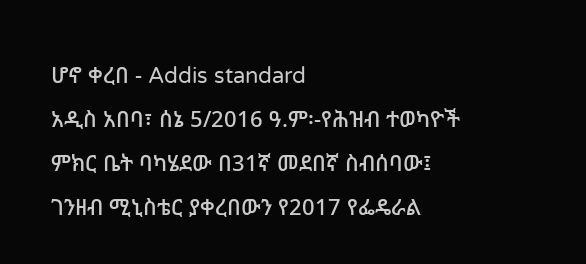ሆኖ ቀረበ - Addis standard
አዲስ አበባ፣ ሰኔ 5/2016 ዓ.ም፡-የሕዝብ ተወካዮች ምክር ቤት ባካሄደው በ31ኛ መደበኛ ስብሰባው፤ ገንዘብ ሚኒስቴር ያቀረበውን የ2017 የፌዴራል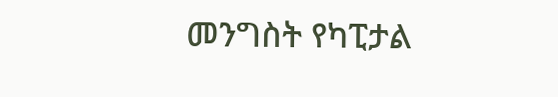መንግስት የካፒታል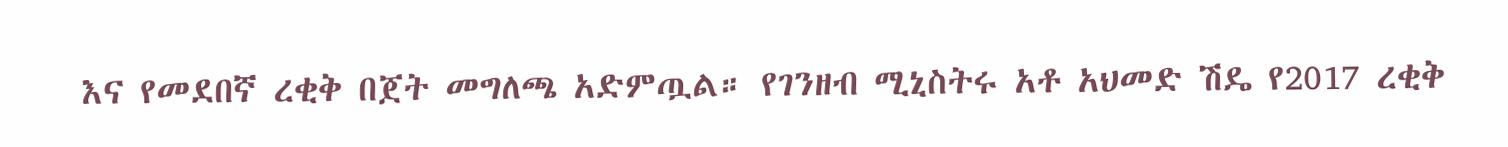እና የመደበኛ ረቂቅ በጀት መግለጫ አድምጧል። የገንዘብ ሚኒስትሩ አቶ አህመድ ሽዴ የ2017 ረቂቅ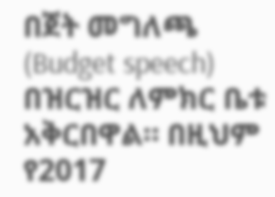በጀት መግለጫ (Budget speech) በዝርዝር ለምክር ቤቱ አቅርበዋል። በዚህም የ2017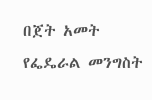በጀት አመት የፌዴራል መንግስት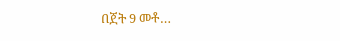በጀት 9 መቶ…